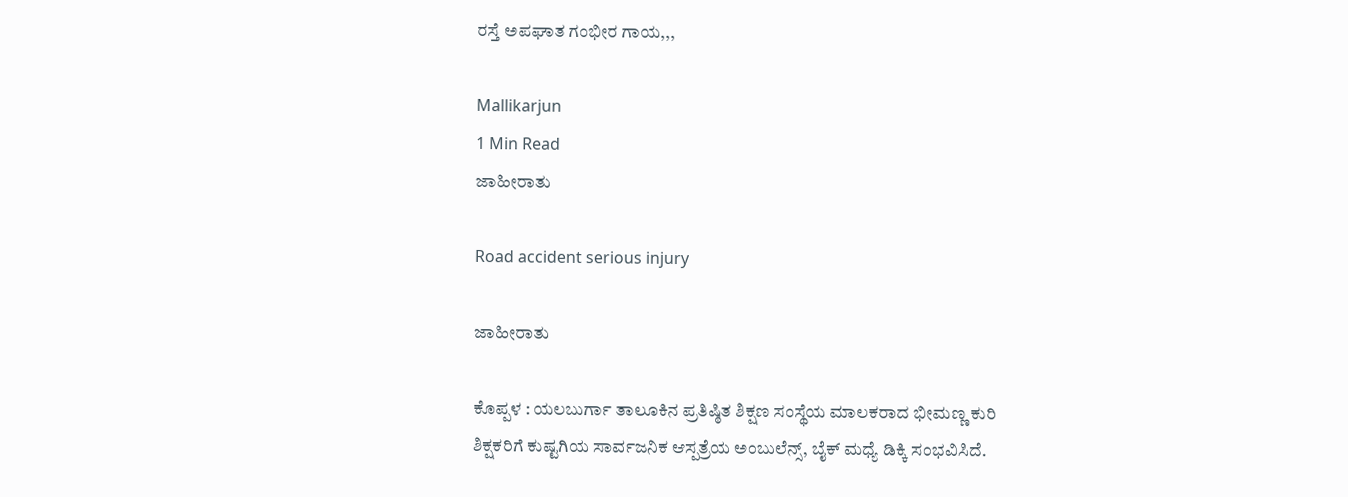ರಸ್ತೆ ಅಪಘಾತ ಗಂಭೀರ ಗಾಯ,,,

Mallikarjun
1 Min Read
ಜಾಹೀರಾತು

Road accident serious injury

ಜಾಹೀರಾತು

ಕೊಪ್ಪಳ : ಯಲಬುರ್ಗಾ ತಾಲೂಕಿನ ಪ್ರತಿಷ್ಠಿತ ಶಿಕ್ಷಣ ಸಂಸ್ಥೆಯ ಮಾಲಕರಾದ ಭೀಮಣ್ಣ ಕುರಿ ಶಿಕ್ಷಕರಿಗೆ ಕುಷ್ಟಗಿಯ ಸಾರ್ವಜನಿಕ ಆಸ್ಪತ್ರೆಯ ಅಂಬುಲೆನ್ಸ್, ಬೈಕ್ ಮಧ್ಯೆ ಡಿಕ್ಕಿ ಸಂಭವಿಸಿದೆ.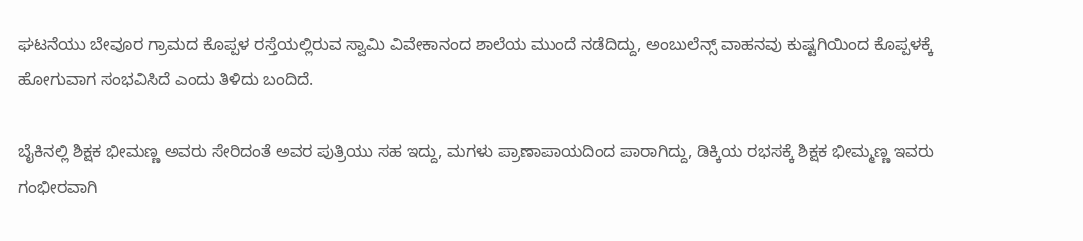ಘಟನೆಯು ಬೇವೂರ ಗ್ರಾಮದ ಕೊಪ್ಪಳ ರಸ್ತೆಯಲ್ಲಿರುವ ಸ್ವಾಮಿ ವಿವೇಕಾನಂದ ಶಾಲೆಯ ಮುಂದೆ ನಡೆದಿದ್ದು, ಅಂಬುಲೆನ್ಸ್ ವಾಹನವು ಕುಷ್ಟಗಿಯಿಂದ ಕೊಪ್ಪಳಕ್ಕೆ ಹೋಗುವಾಗ ಸಂಭವಿಸಿದೆ ಎಂದು ತಿಳಿದು ಬಂದಿದೆ.

ಬೈಕಿನಲ್ಲಿ ಶಿಕ್ಷಕ ಭೀಮಣ್ಣ ಅವರು ಸೇರಿದಂತೆ ಅವರ ಪುತ್ರಿಯು ಸಹ ಇದ್ದು, ಮಗಳು ಪ್ರಾಣಾಪಾಯದಿಂದ ಪಾರಾಗಿದ್ದು, ಡಿಕ್ಕಿಯ ರಭಸಕ್ಕೆ ಶಿಕ್ಷಕ ಭೀಮ್ಮಣ್ಣ ಇವರು
ಗಂಭೀರವಾಗಿ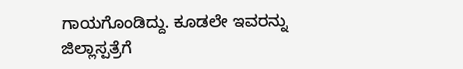ಗಾಯಗೊಂಡಿದ್ದು. ಕೂಡಲೇ ಇವರನ್ನು ಜಿಲ್ಲಾಸ್ಪತ್ರೆಗೆ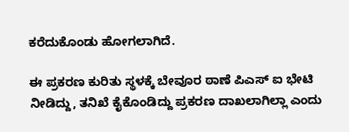ಕರೆದುಕೊಂಡು ಹೋಗಲಾಗಿದೆ.

ಈ ಪ್ರಕರಣ ಕುರಿತು ಸ್ಥಳಕ್ಕೆ ಬೇವೂರ ಠಾಣೆ ಪಿಎಸ್ ಐ ಭೇಟಿ ನೀಡಿದ್ದು, ತನಿಖೆ ಕೈಕೊಂಡಿದ್ದು ಪ್ರಕರಣ ದಾಖಲಾಗಿಲ್ಲಾ ಎಂದು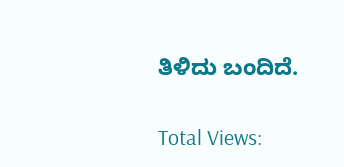ತಿಳಿದು ಬಂದಿದೆ.

Total Views: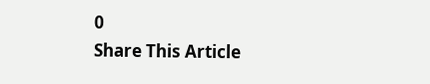0
Share This Article